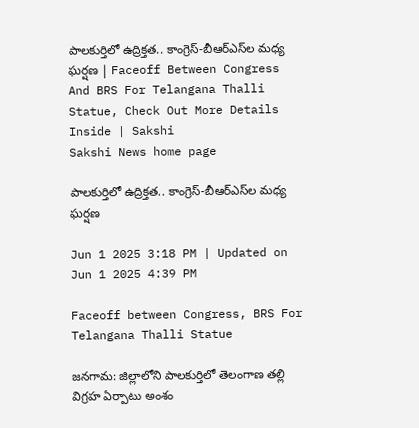పాలకుర్తిలో ఉద్రిక్తత.. కాంగ్రెస్‌-బీఆర్‌ఎస్‌ల మధ్య ఘర్షణ | Faceoff Between Congress And BRS For Telangana Thalli Statue, Check Out More Details Inside | Sakshi
Sakshi News home page

పాలకుర్తిలో ఉద్రిక్తత.. కాంగ్రెస్‌-బీఆర్‌ఎస్‌ల మధ్య ఘర్షణ

Jun 1 2025 3:18 PM | Updated on Jun 1 2025 4:39 PM

Faceoff between Congress, BRS For Telangana Thalli Statue

జనగామ: జిల్లాలోని పాలకుర్తిలో తెలంగాణ తల్లి విగ్రహ ఏర్పాటు అంశం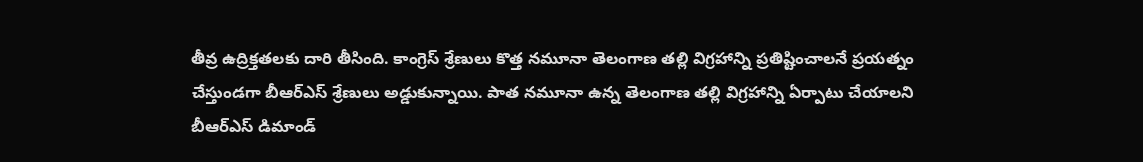తీవ్ర ఉద్రిక్తతలకు దారి తీసింది. కాంగ్రెస్‌ శ్రేణులు కొత్త నమూనా తెలంగాణ తల్లి విగ్రహాన్ని ప్రతిష్టించాలనే ప్రయత్నం చేస్తుండగా బీఆర్‌ఎస్‌ శ్రేణులు అడ్డుకున్నాయి. పాత నమూనా ఉన్న తెలంగాణ తల్లి విగ్రహాన్ని ఏర్పాటు చేయాలని బీఆర్‌ఎస్‌ డిమాండ్‌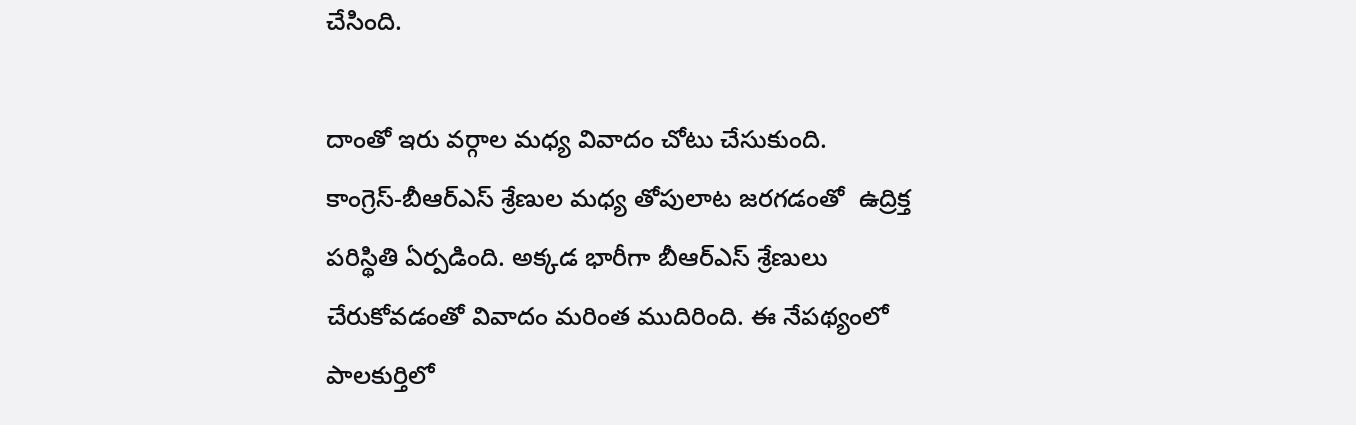చేసింది.

దాంతో ఇరు వర్గాల మధ్య వివాదం చోటు చేసుకుంది. కాంగ్రెస్‌-బీఆర్‌ఎస్‌ శ్రేణుల మధ్య తోపులాట జరగడంతో  ఉద్రిక్త పరిస్థితి ఏర్పడింది. అక్కడ భారీగా బీఆర్‌ఎస్‌ శ్రేణులు చేరుకోవడంతో వివాదం మరింత ముదిరింది. ఈ నేపథ్యంలో పాలకుర్తిలో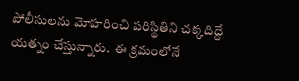పోలీసులను మోహరించి పరిస్థితిని చక్కదిద్దే యత్నం చేస్తున్నారు.  ఈ క్రమంలోనే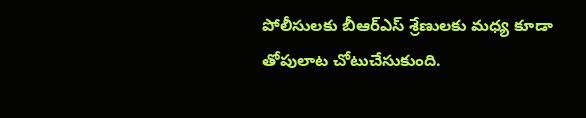పోలీసులకు బీఆర్‌ఎస్‌ శ్రేణులకు మధ్య కూడా తోపులాట చోటుచేసుకుంది.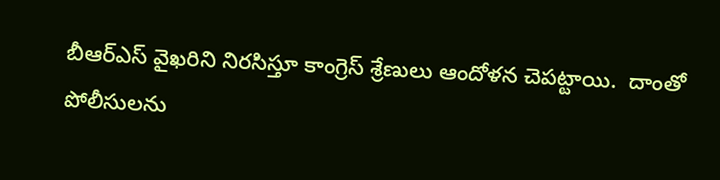బీఆర్‌ఎస్‌ వైఖరిని నిరసిస్తూ కాంగ్రెస్‌ శ్రేణులు ఆందోళన చెపట్టాయి.  దాంతో పోలీసులను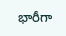భారీగా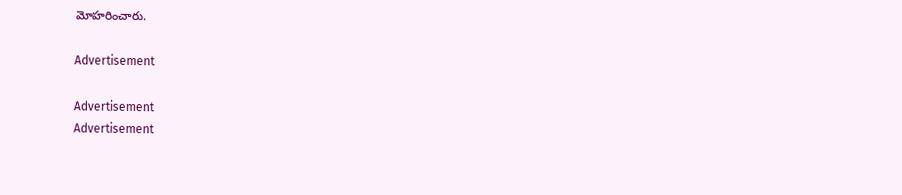మోహరించారు.

Advertisement

Advertisement
Advertisement